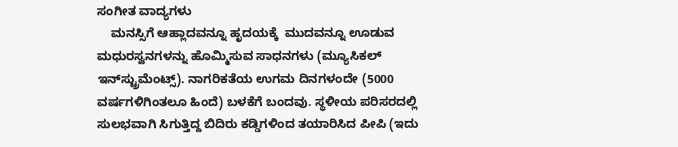ಸಂಗೀತ ವಾದ್ಯಗಳು
    ಮನಸ್ಸಿಗೆ ಆಹ್ಲಾದವನ್ನೂ ಹೃದಯಕ್ಕೆ  ಮುದವನ್ನೂ ಊಡುವ ಮಧುರಸ್ವನಗಳನ್ನು ಹೊಮ್ಮಿಸುವ ಸಾಧನಗಳು (ಮ್ಯೂಸಿಕಲ್ ಇನ್‍ಸ್ಟ್ರುಮೆಂಟ್ಸ್). ನಾಗರಿಕತೆಯ ಉಗಮ ದಿನಗಳಂದೇ (5000 ವರ್ಷಗಳಿಗಿಂತಲೂ ಹಿಂದೆ) ಬಳಕೆಗೆ ಬಂದವು. ಸ್ಥಳೀಯ ಪರಿಸರದಲ್ಲಿ ಸುಲಭವಾಗಿ ಸಿಗುತ್ತಿದ್ದ ಬಿದಿರು ಕಡ್ಡಿಗಳಿಂದ ತಯಾರಿಸಿದ ಪೀಪಿ (ಇದು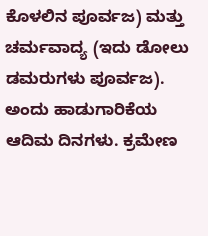ಕೊಳಲಿನ ಪೂರ್ವಜ) ಮತ್ತು ಚರ್ಮವಾದ್ಯ (ಇದು ಡೋಲು ಡಮರುಗಳು ಪೂರ್ವಜ). ಅಂದು ಹಾಡುಗಾರಿಕೆಯ ಆದಿಮ ದಿನಗಳು. ಕ್ರಮೇಣ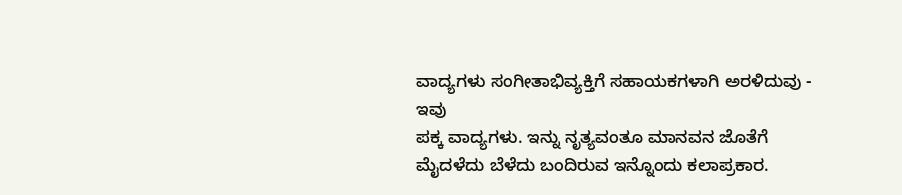ವಾದ್ಯಗಳು ಸಂಗೀತಾಭಿವ್ಯಕ್ತಿಗೆ ಸಹಾಯಕಗಳಾಗಿ ಅರಳಿದುವು - ಇವು
ಪಕ್ಕ ವಾದ್ಯಗಳು. ಇನ್ನು ನೃತ್ಯವಂತೂ ಮಾನವನ ಜೊತೆಗೆ ಮೈದಳೆದು ಬೆಳೆದು ಬಂದಿರುವ ಇನ್ನೊಂದು ಕಲಾಪ್ರಕಾರ.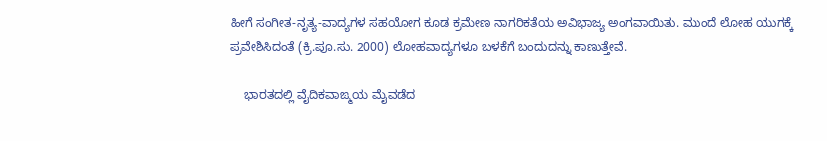ಹೀಗೆ ಸಂಗೀತ-ನೃತ್ಯ-ವಾದ್ಯಗಳ ಸಹಯೋಗ ಕೂಡ ಕ್ರಮೇಣ ನಾಗರಿಕತೆಯ ಅವಿಭಾಜ್ಯ ಅಂಗವಾಯಿತು. ಮುಂದೆ ಲೋಹ ಯುಗಕ್ಕೆ ಪ್ರವೇಶಿಸಿದಂತೆ (ಕ್ರಿ.ಪೂ.ಸು. 2000) ಲೋಹವಾದ್ಯಗಳೂ ಬಳಕೆಗೆ ಬಂದುದನ್ನು ಕಾಣುತ್ತೇವೆ.

    ಭಾರತದಲ್ಲಿ ವೈದಿಕವಾಙ್ಮಯ ಮೈವಡೆದ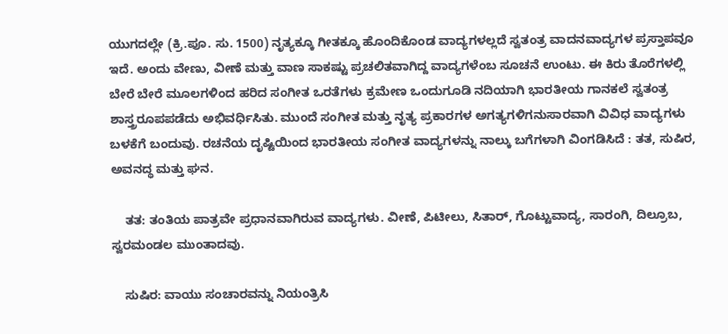ಯುಗದಲ್ಲೇ (ಕ್ರಿ.ಪೂ. ಸು. 1500) ನೃತ್ಯಕ್ಕೂ ಗೀತಕ್ಕೂ ಹೊಂದಿಕೊಂಡ ವಾದ್ಯಗಳಲ್ಲದೆ ಸ್ವತಂತ್ರ ವಾದನವಾದ್ಯಗಳ ಪ್ರಸ್ತಾಪವೂ ಇದೆ. ಅಂದು ವೇಣು, ವೀಣೆ ಮತ್ತು ವಾಣ ಸಾಕಷ್ಟು ಪ್ರಚಲಿತವಾಗಿದ್ದ ವಾದ್ಯಗಳೆಂಬ ಸೂಚನೆ ಉಂಟು. ಈ ಕಿರು ತೊರೆಗಳಲ್ಲಿ ಬೇರೆ ಬೇರೆ ಮೂಲಗಳಿಂದ ಹರಿದ ಸಂಗೀತ ಒರತೆಗಳು ಕ್ರಮೇಣ ಒಂದುಗೂಡಿ ನದಿಯಾಗಿ ಭಾರತೀಯ ಗಾನಕಲೆ ಸ್ವತಂತ್ರ ಶಾಸ್ತ್ರರೂಪಪಡೆದು ಅಭಿವರ್ಧಿಸಿತು. ಮುಂದೆ ಸಂಗೀತ ಮತ್ತು ನೃತ್ಯ ಪ್ರಕಾರಗಳ ಅಗತ್ಯಗಳಿಗನುಸಾರವಾಗಿ ವಿವಿಧ ವಾದ್ಯಗಳು ಬಳಕೆಗೆ ಬಂದುವು. ರಚನೆಯ ದೃಷ್ಟಿಯಿಂದ ಭಾರತೀಯ ಸಂಗೀತ ವಾದ್ಯಗಳನ್ನು ನಾಲ್ಕು ಬಗೆಗಳಾಗಿ ವಿಂಗಡಿಸಿದೆ : ತತ, ಸುಷಿರ, ಅವನದ್ಧ ಮತ್ತು ಘನ.

    ತತ: ತಂತಿಯ ಪಾತ್ರವೇ ಪ್ರಧಾನವಾಗಿರುವ ವಾದ್ಯಗಳು. ವೀಣೆ, ಪಿಟೀಲು, ಸಿತಾರ್, ಗೊಟ್ಟುವಾದ್ಯ, ಸಾರಂಗಿ, ದಿಲ್ರೂಬ, ಸ್ವರಮಂಡಲ ಮುಂತಾದವು.

    ಸುಷಿರ: ವಾಯು ಸಂಚಾರವನ್ನು ನಿಯಂತ್ರಿಸಿ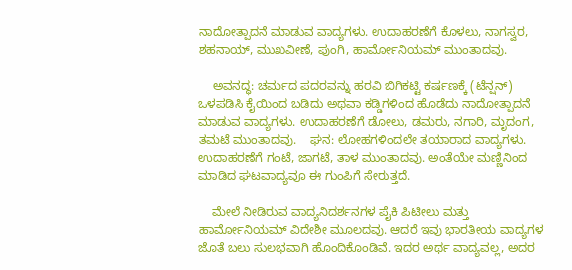ನಾದೋತ್ಪಾದನೆ ಮಾಡುವ ವಾದ್ಯಗಳು. ಉದಾಹರಣೆಗೆ ಕೊಳಲು, ನಾಗಸ್ವರ, ಶಹನಾಯ್, ಮುಖವೀಣೆ, ಪುಂಗಿ, ಹಾರ್ಮೋನಿಯಮ್ ಮುಂತಾದವು.

    ಅವನದ್ಧ: ಚರ್ಮದ ಪದರವನ್ನು ಹರವಿ ಬಿಗಿಕಟ್ಟಿ ಕರ್ಷಣಕ್ಕೆ (ಟೆನ್ಷನ್) ಒಳಪಡಿಸಿ ಕೈಯಿಂದ ಬಡಿದು ಅಥವಾ ಕಡ್ಡಿಗಳಿಂದ ಹೊಡೆದು ನಾದೋತ್ಪಾದನೆ ಮಾಡುವ ವಾದ್ಯಗಳು. ಉದಾಹರಣೆಗೆ ಡೋಲು, ಡಮರು, ನಗಾರಿ, ಮೃದಂಗ, ತಮಟೆ ಮುಂತಾದವು.    ಘನ: ಲೋಹಗಳಿಂದಲೇ ತಯಾರಾದ ವಾದ್ಯಗಳು. ಉದಾಹರಣೆಗೆ ಗಂಟೆ, ಜಾಗಟೆ, ತಾಳ ಮುಂತಾದವು. ಅಂತೆಯೇ ಮಣ್ಣಿನಿಂದ ಮಾಡಿದ ಘಟವಾದ್ಯವೂ ಈ ಗುಂಪಿಗೆ ಸೇರುತ್ತದೆ.

    ಮೇಲೆ ನೀಡಿರುವ ವಾದ್ಯನಿದರ್ಶನಗಳ ಪೈಕಿ ಪಿಟೀಲು ಮತ್ತು ಹಾರ್ಮೋನಿಯಮ್ ವಿದೇಶೀ ಮೂಲದವು. ಆದರೆ ಇವು ಭಾರತೀಯ ವಾದ್ಯಗಳ ಜೊತೆ ಬಲು ಸುಲಭವಾಗಿ ಹೊಂದಿಕೊಂಡಿವೆ. ಇದರ ಅರ್ಥ ವಾದ್ಯವಲ್ಲ, ಅದರ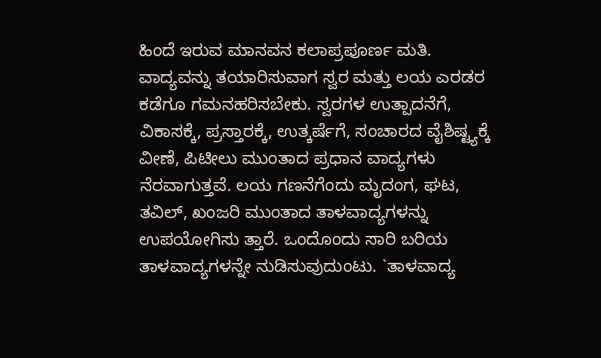ಹಿಂದೆ ಇರುವ ಮಾನವನ ಕಲಾಪ್ರಪೂರ್ಣ ಮತಿ. ವಾದ್ಯವನ್ನು ತಯಾರಿಸುವಾಗ ಸ್ವರ ಮತ್ತು ಲಯ ಎರಡರ ಕಡೆಗೂ ಗಮನಹರಿಸಬೇಕು. ಸ್ವರಗಳ ಉತ್ಪಾದನೆಗೆ, ವಿಕಾಸಕ್ಕೆ, ಪ್ರಸ್ತಾರಕ್ಕೆ, ಉತ್ಕರ್ಷೆಗೆ, ಸಂಚಾರದ ವೈಶಿಷ್ಟ್ಯಕ್ಕೆ ವೀಣೆ, ಪಿಟೀಲು ಮುಂತಾದ ಪ್ರಧಾನ ವಾದ್ಯಗಳು ನೆರವಾಗುತ್ತವೆ. ಲಯ ಗಣನೆಗೆಂದು ಮೃದಂಗ, ಘಟ, ತವಿಲ್, ಖಂಜರಿ ಮುಂತಾದ ತಾಳವಾದ್ಯಗಳನ್ನು ಉಪಯೋಗಿಸು ತ್ತಾರೆ. ಒಂದೊಂದು ಸಾರಿ ಬರಿಯ ತಾಳವಾದ್ಯಗಳನ್ನೇ ನುಡಿಸುವುದುಂಟು. `ತಾಳವಾದ್ಯ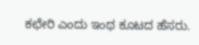ಕಛೇರಿ ಎಂದು ಇಂಥ ಕೂಟದ ಹೆಸರು.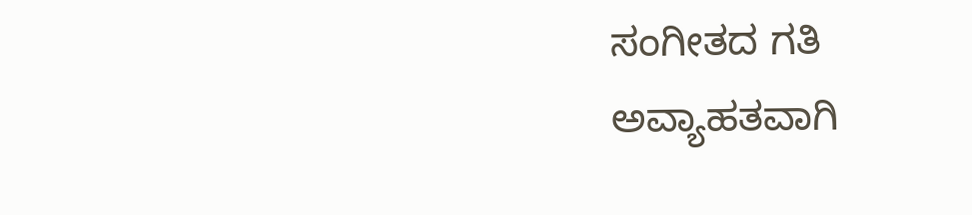ಸಂಗೀತದ ಗತಿ ಅವ್ಯಾಹತವಾಗಿ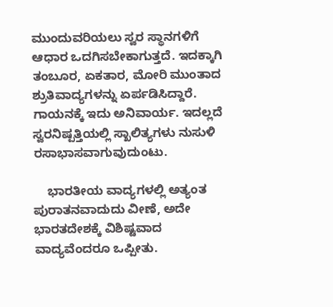ಮುಂದುವರಿಯಲು ಸ್ವರ ಸ್ಥಾನಗಳಿಗೆ ಆಧಾರ ಒದಗಿಸಬೇಕಾಗುತ್ತದೆ. ಇದಕ್ಕಾಗಿ ತಂಬೂರ, ಏಕತಾರ, ಮೋರಿ ಮುಂತಾದ ಶ್ರುತಿವಾದ್ಯಗಳನ್ನು ಏರ್ಪಡಿಸಿದ್ದಾರೆ. ಗಾಯನಕ್ಕೆ ಇದು ಅನಿವಾರ್ಯ. ಇದಲ್ಲದೆ ಸ್ವರನಿಷ್ಪತ್ತಿಯಲ್ಲಿ ಸ್ಖಾಲಿತ್ಯಗಳು ನುಸುಳಿ ರಸಾಭಾಸವಾಗುವುದುಂಟು.

    ಭಾರತೀಯ ವಾದ್ಯಗಳಲ್ಲಿ ಅತ್ಯಂತ ಪುರಾತನವಾದುದು ವೀಣೆ, ಅದೇ ಭಾರತದೇಶಕ್ಕೆ ವಿಶಿಷ್ಟವಾದ ವಾದ್ಯವೆಂದರೂ ಒಪ್ಪೀತು.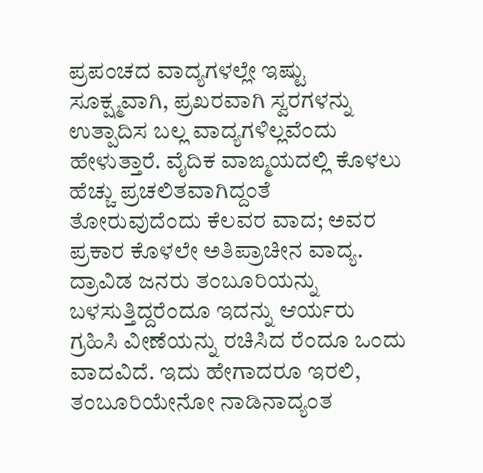ಪ್ರಪಂಚದ ವಾದ್ಯಗಳಲ್ಲೇ ಇಷ್ಟು ಸೂಕ್ಷ್ಮವಾಗಿ, ಪ್ರಖರವಾಗಿ ಸ್ವರಗಳನ್ನು ಉತ್ಪಾದಿಸ ಬಲ್ಲ ವಾದ್ಯಗಳಿಲ್ಲವೆಂದು ಹೇಳುತ್ತಾರೆ. ವೈದಿಕ ವಾಙ್ಮಯದಲ್ಲಿ ಕೊಳಲು ಹೆಚ್ಚು ಪ್ರಚಲಿತವಾಗಿದ್ದಂತೆ ತೋರುವುದೆಂದು ಕೆಲವರ ವಾದ; ಅವರ ಪ್ರಕಾರ ಕೊಳಲೇ ಅತಿಪ್ರಾಚೀನ ವಾದ್ಯ. ದ್ರಾವಿಡ ಜನರು ತಂಬೂರಿಯನ್ನು ಬಳಸುತ್ತಿದ್ದರೆಂದೂ ಇದನ್ನು ಆರ್ಯರು ಗ್ರಹಿಸಿ ವೀಣೆಯನ್ನು ರಚಿಸಿದ ರೆಂದೂ ಒಂದು ವಾದವಿದೆ. ಇದು ಹೇಗಾದರೂ ಇರಲಿ, ತಂಬೂರಿಯೇನೋ ನಾಡಿನಾದ್ಯಂತ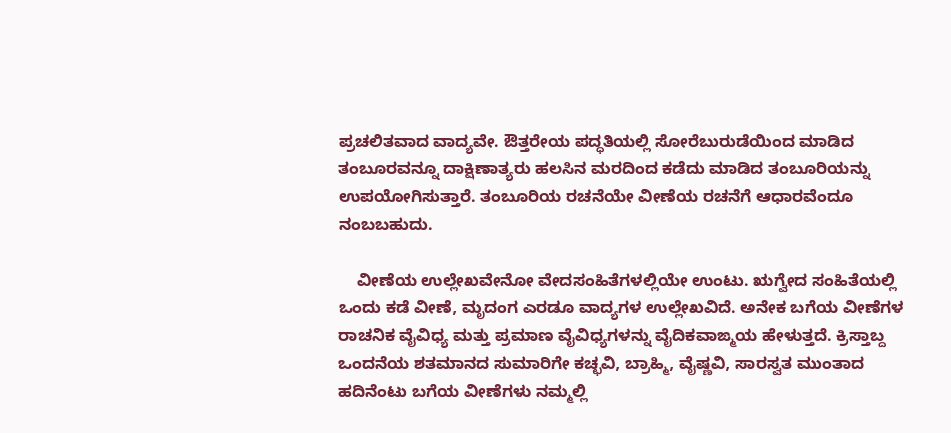ಪ್ರಚಲಿತವಾದ ವಾದ್ಯವೇ. ಔತ್ತರೇಯ ಪದ್ಧತಿಯಲ್ಲಿ ಸೋರೆಬುರುಡೆಯಿಂದ ಮಾಡಿದ ತಂಬೂರವನ್ನೂ ದಾಕ್ಷಿಣಾತ್ಯರು ಹಲಸಿನ ಮರದಿಂದ ಕಡೆದು ಮಾಡಿದ ತಂಬೂರಿಯನ್ನು ಉಪಯೋಗಿಸುತ್ತಾರೆ. ತಂಬೂರಿಯ ರಚನೆಯೇ ವೀಣೆಯ ರಚನೆಗೆ ಆಧಾರವೆಂದೂ ನಂಬಬಹುದು.

    ವೀಣೆಯ ಉಲ್ಲೇಖವೇನೋ ವೇದಸಂಹಿತೆಗಳಲ್ಲಿಯೇ ಉಂಟು. ಋಗ್ವೇದ ಸಂಹಿತೆಯಲ್ಲಿ ಒಂದು ಕಡೆ ವೀಣೆ, ಮೃದಂಗ ಎರಡೂ ವಾದ್ಯಗಳ ಉಲ್ಲೇಖವಿದೆ. ಅನೇಕ ಬಗೆಯ ವೀಣೆಗಳ ರಾಚನಿಕ ವೈವಿಧ್ಯ ಮತ್ತು ಪ್ರಮಾಣ ವೈವಿಧ್ಯಗಳನ್ನು ವೈದಿಕವಾಙ್ಮಯ ಹೇಳುತ್ತದೆ. ಕ್ರಿಸ್ತಾಬ್ದ ಒಂದನೆಯ ಶತಮಾನದ ಸುಮಾರಿಗೇ ಕಚ್ಛವಿ, ಬ್ರಾಹ್ಮಿ, ವೈಷ್ಣವಿ, ಸಾರಸ್ವತ ಮುಂತಾದ ಹದಿನೆಂಟು ಬಗೆಯ ವೀಣೆಗಳು ನಮ್ಮಲ್ಲಿ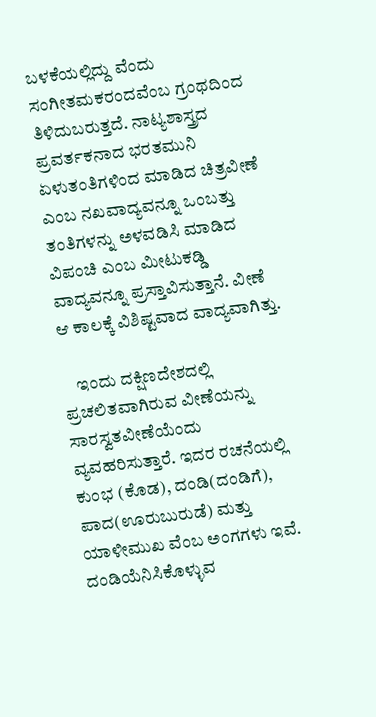ಬಳಕೆಯಲ್ಲಿದ್ದು ವೆಂದು ಸಂಗೀತಮಕರಂದವೆಂಬ ಗ್ರಂಥದಿಂದ ತಿಳಿದುಬರುತ್ತದೆ. ನಾಟ್ಯಶಾಸ್ತ್ರದ ಪ್ರವರ್ತಕನಾದ ಭರತಮುನಿ ಏಳುತಂತಿಗಳಿಂದ ಮಾಡಿದ ಚಿತ್ರವೀಣೆ ಎಂಬ ನಖವಾದ್ಯವನ್ನೂ ಒಂಬತ್ತು ತಂತಿಗಳನ್ನು ಅಳವಡಿಸಿ ಮಾಡಿದ ವಿಪಂಚಿ ಎಂಬ ಮೀಟುಕಡ್ಡಿ ವಾದ್ಯವನ್ನೂ ಪ್ರಸ್ತಾವಿಸುತ್ತಾನೆ. ವೀಣೆ ಆ ಕಾಲಕ್ಕೆ ವಿಶಿಷ್ಟವಾದ ವಾದ್ಯವಾಗಿತ್ತು.

    ಇಂದು ದಕ್ಷಿಣದೇಶದಲ್ಲಿ ಪ್ರಚಲಿತವಾಗಿರುವ ವೀಣೆಯನ್ನು ಸಾರಸ್ವತವೀಣೆಯೆಂದು ವ್ಯವಹರಿಸುತ್ತಾರೆ. ಇದರ ರಚನೆಯಲ್ಲಿ ಕುಂಭ (ಕೊಡ), ದಂಡಿ(ದಂಡಿಗೆ), ಪಾದ(ಊರುಬುರುಡೆ) ಮತ್ತು ಯಾಳೀಮುಖ ವೆಂಬ ಅಂಗಗಳು ಇವೆ. ದಂಡಿಯೆನಿಸಿಕೊಳ್ಳುವ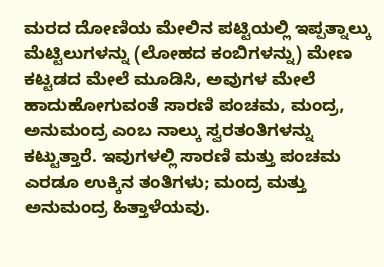ಮರದ ದೋಣಿಯ ಮೇಲಿನ ಪಟ್ಟಿಯಲ್ಲಿ ಇಪ್ಪತ್ನಾಲ್ಕು ಮೆಟ್ಟಿಲುಗಳನ್ನು (ಲೋಹದ ಕಂಬಿಗಳನ್ನು) ಮೇಣ ಕಟ್ಟಡದ ಮೇಲೆ ಮೂಡಿಸಿ, ಅವುಗಳ ಮೇಲೆ ಹಾದುಹೋಗುವಂತೆ ಸಾರಣಿ ಪಂಚಮ, ಮಂದ್ರ, ಅನುಮಂದ್ರ ಎಂಬ ನಾಲ್ಕು ಸ್ವರತಂತಿಗಳನ್ನು ಕಟ್ಟುತ್ತಾರೆ. ಇವುಗಳಲ್ಲಿ ಸಾರಣಿ ಮತ್ತು ಪಂಚಮ ಎರಡೂ ಉಕ್ಕಿನ ತಂತಿಗಳು; ಮಂದ್ರ ಮತ್ತು ಅನುಮಂದ್ರ ಹಿತ್ತಾಳೆಯವು.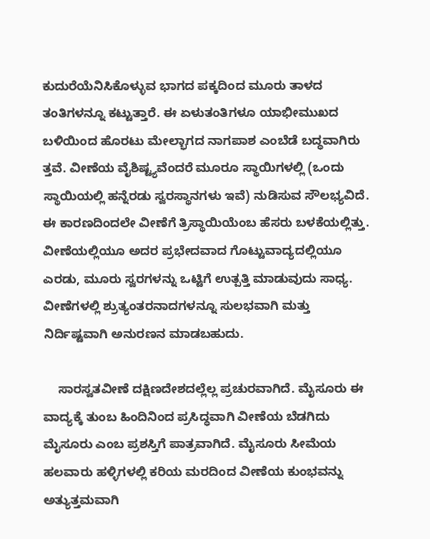ಕುದುರೆಯೆನಿಸಿಕೊಳ್ಳುವ ಭಾಗದ ಪಕ್ಕದಿಂದ ಮೂರು ತಾಳದ ತಂತಿಗಳನ್ನೂ ಕಟ್ಟುತ್ತಾರೆ. ಈ ಏಳುತಂತಿಗಳೂ ಯಾಭೀಮುಖದ ಬಳಿಯಿಂದ ಹೊರಟು ಮೇಲ್ಭಾಗದ ನಾಗಪಾಶ ಎಂಬೆಡೆ ಬದ್ಧವಾಗಿರು ತ್ತವೆ. ವೀಣೆಯ ವೈಶಿಷ್ಟ್ಯವೆಂದರೆ ಮೂರೂ ಸ್ಥಾಯಿಗಳಲ್ಲಿ (ಒಂದು ಸ್ಥಾಯಿಯಲ್ಲಿ ಹನ್ನೆರಡು ಸ್ವರಸ್ಥಾನಗಳು ಇವೆ) ನುಡಿಸುವ ಸೌಲಭ್ಯವಿದೆ. ಈ ಕಾರಣದಿಂದಲೇ ವೀಣೆಗೆ ತ್ರಿಸ್ಥಾಯಿಯೆಂಬ ಹೆಸರು ಬಳಕೆಯಲ್ಲಿತ್ತು. ವೀಣೆಯಲ್ಲಿಯೂ ಅದರ ಪ್ರಭೇದವಾದ ಗೊಟ್ಟುವಾದ್ಯದಲ್ಲಿಯೂ ಎರಡು, ಮೂರು ಸ್ವರಗಳನ್ನು ಒಟ್ಟಿಗೆ ಉತ್ಪತ್ತಿ ಮಾಡುವುದು ಸಾಧ್ಯ. ವೀಣೆಗಳಲ್ಲಿ ಶ್ರುತ್ಯಂತರನಾದಗಳನ್ನೂ ಸುಲಭವಾಗಿ ಮತ್ತು ನಿರ್ದಿಷ್ಟವಾಗಿ ಅನುರಣನ ಮಾಡಬಹುದು.

    ಸಾರಸ್ವತವೀಣೆ ದಕ್ಷಿಣದೇಶದಲ್ಲೆಲ್ಲ ಪ್ರಚುರವಾಗಿದೆ. ಮೈಸೂರು ಈ ವಾದ್ಯಕ್ಕೆ ತುಂಬ ಹಿಂದಿನಿಂದ ಪ್ರಸಿದ್ಧವಾಗಿ ವೀಣೆಯ ಬೆಡಗಿದು ಮೈಸೂರು ಎಂಬ ಪ್ರಶಸ್ತಿಗೆ ಪಾತ್ರವಾಗಿದೆ. ಮೈಸೂರು ಸೀಮೆಯ ಹಲವಾರು ಹಳ್ಳಿಗಳಲ್ಲಿ ಕರಿಯ ಮರದಿಂದ ವೀಣೆಯ ಕುಂಭವನ್ನು ಅತ್ಯುತ್ತಮವಾಗಿ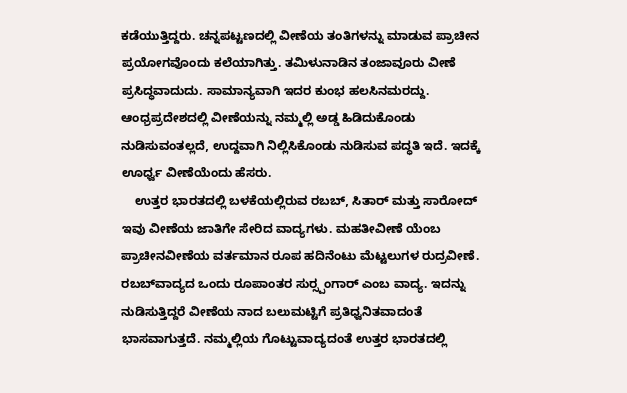ಕಡೆಯುತ್ತಿದ್ದರು. ಚನ್ನಪಟ್ಟಣದಲ್ಲಿ ವೀಣೆಯ ತಂತಿಗಳನ್ನು ಮಾಡುವ ಪ್ರಾಚೀನ ಪ್ರಯೋಗವೊಂದು ಕಲೆಯಾಗಿತ್ತು. ತಮಿಳುನಾಡಿನ ತಂಜಾವೂರು ವೀಣೆ ಪ್ರಸಿದ್ಧವಾದುದು. ಸಾಮಾನ್ಯವಾಗಿ ಇದರ ಕುಂಭ ಹಲಸಿನಮರದ್ದು. ಆಂಧ್ರಪ್ರದೇಶದಲ್ಲಿ ವೀಣೆಯನ್ನು ನಮ್ಮಲ್ಲಿ ಅಡ್ಡ ಹಿಡಿದುಕೊಂಡು ನುಡಿಸುವಂತಲ್ಲದೆ, ಉದ್ದವಾಗಿ ನಿಲ್ಲಿಸಿಕೊಂಡು ನುಡಿಸುವ ಪದ್ಧತಿ ಇದೆ. ಇದಕ್ಕೆ ಊರ್ಧ್ವ ವೀಣೆಯೆಂದು ಹೆಸರು.
    ಉತ್ತರ ಭಾರತದಲ್ಲಿ ಬಳಕೆಯಲ್ಲಿರುವ ರಬಬ್, ಸಿತಾರ್ ಮತ್ತು ಸಾರೋದ್ ಇವು ವೀಣೆಯ ಜಾತಿಗೇ ಸೇರಿದ ವಾದ್ಯಗಳು. ಮಹತೀವೀಣೆ ಯೆಂಬ ಪ್ರಾಚೀನವೀಣೆಯ ವರ್ತಮಾನ ರೂಪ ಹದಿನೆಂಟು ಮೆಟ್ಟಲುಗಳ ರುದ್ರವೀಣೆ. ರಬಬ್‍ವಾದ್ಯದ ಒಂದು ರೂಪಾಂತರ ಸುರ್‍ಸ್ಪಂಗಾರ್ ಎಂಬ ವಾದ್ಯ. ಇದನ್ನು ನುಡಿಸುತ್ತಿದ್ದರೆ ವೀಣೆಯ ನಾದ ಬಲುಮಟ್ಟಿಗೆ ಪ್ರತಿಧ್ವನಿತವಾದಂತೆ ಭಾಸವಾಗುತ್ತದೆ. ನಮ್ಮಲ್ಲಿಯ ಗೊಟ್ಟುವಾದ್ಯದಂತೆ ಉತ್ತರ ಭಾರತದಲ್ಲಿ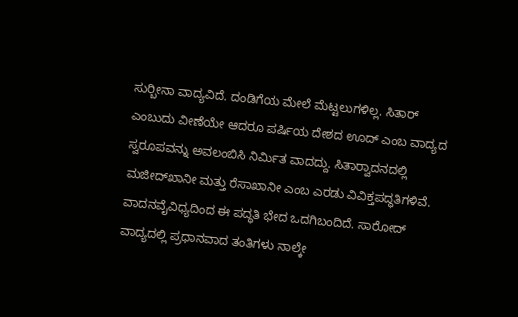ಸುರ್‍ಬೀನಾ ವಾದ್ಯವಿದೆ. ದಂಡಿಗೆಯ ಮೇಲೆ ಮೆಟ್ಟಲುಗಳಿಲ್ಲ. ಸಿತಾರ್ ಎಂಬುದು ವೀಣೆಯೇ ಆದರೂ ಪರ್ಷಿಯ ದೇಶದ ಊದ್ ಎಂಬ ವಾದ್ಯದ ಸ್ವರೂಪವನ್ನು ಅವಲಂಬಿಸಿ ನಿರ್ಮಿತ ವಾದದ್ದು. ಸಿತಾರ್‍ವಾದನದಲ್ಲಿ ಮಜೀದ್‍ಖಾನೀ ಮತ್ತು ರೆಸಾಖಾನೀ ಎಂಬ ಎರಡು ವಿವಿಕ್ತಪದ್ಧತಿಗಳಿವೆ. ವಾದನವೈವಿಧ್ಯದಿಂದ ಈ ಪದ್ಧತಿ ಭೇದ ಒದಗಿಬಂದಿದೆ. ಸಾರೋದ್ ವಾದ್ಯದಲ್ಲಿ ಪ್ರಧಾನವಾದ ತಂತಿಗಳು ನಾಲ್ಕೇ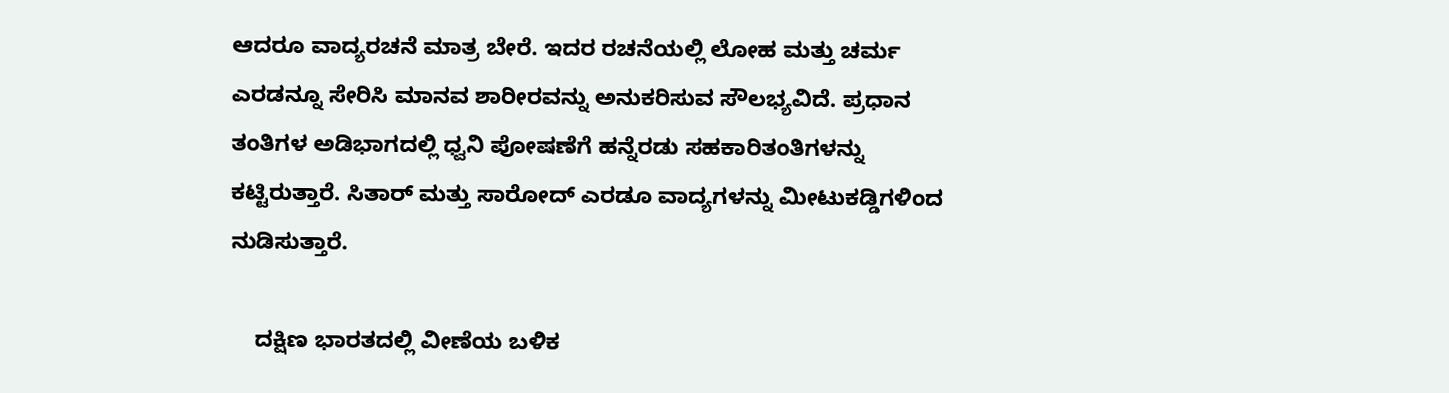ಆದರೂ ವಾದ್ಯರಚನೆ ಮಾತ್ರ ಬೇರೆ. ಇದರ ರಚನೆಯಲ್ಲಿ ಲೋಹ ಮತ್ತು ಚರ್ಮ ಎರಡನ್ನೂ ಸೇರಿಸಿ ಮಾನವ ಶಾರೀರವನ್ನು ಅನುಕರಿಸುವ ಸೌಲಭ್ಯವಿದೆ. ಪ್ರಧಾನ ತಂತಿಗಳ ಅಡಿಭಾಗದಲ್ಲಿ ಧ್ವನಿ ಪೋಷಣೆಗೆ ಹನ್ನೆರಡು ಸಹಕಾರಿತಂತಿಗಳನ್ನು ಕಟ್ಟಿರುತ್ತಾರೆ. ಸಿತಾರ್ ಮತ್ತು ಸಾರೋದ್ ಎರಡೂ ವಾದ್ಯಗಳನ್ನು ಮೀಟುಕಡ್ಡಿಗಳಿಂದ ನುಡಿಸುತ್ತಾರೆ.

    ದಕ್ಷಿಣ ಭಾರತದಲ್ಲಿ ವೀಣೆಯ ಬಳಿಕ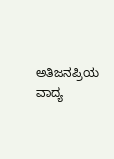ಅತಿಜನಪ್ರಿಯ ವಾದ್ಯ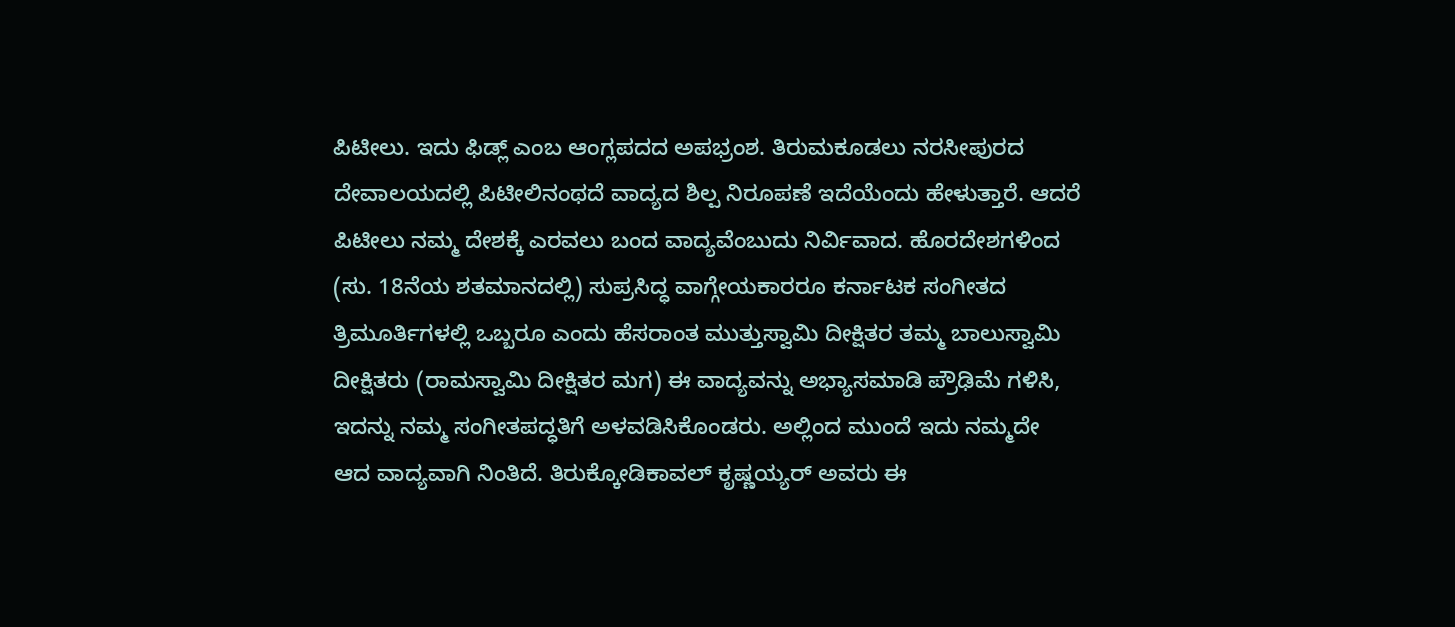ಪಿಟೀಲು. ಇದು ಫಿಡ್ಲ್ ಎಂಬ ಆಂಗ್ಲಪದದ ಅಪಭ್ರಂಶ. ತಿರುಮಕೂಡಲು ನರಸೀಪುರದ ದೇವಾಲಯದಲ್ಲಿ ಪಿಟೀಲಿನಂಥದೆ ವಾದ್ಯದ ಶಿಲ್ಪ ನಿರೂಪಣೆ ಇದೆಯೆಂದು ಹೇಳುತ್ತಾರೆ. ಆದರೆ ಪಿಟೀಲು ನಮ್ಮ ದೇಶಕ್ಕೆ ಎರವಲು ಬಂದ ವಾದ್ಯವೆಂಬುದು ನಿರ್ವಿವಾದ. ಹೊರದೇಶಗಳಿಂದ (ಸು. 18ನೆಯ ಶತಮಾನದಲ್ಲಿ) ಸುಪ್ರಸಿದ್ಧ ವಾಗ್ಗೇಯಕಾರರೂ ಕರ್ನಾಟಕ ಸಂಗೀತದ ತ್ರಿಮೂರ್ತಿಗಳಲ್ಲಿ ಒಬ್ಬರೂ ಎಂದು ಹೆಸರಾಂತ ಮುತ್ತುಸ್ವಾಮಿ ದೀಕ್ಷಿತರ ತಮ್ಮ ಬಾಲುಸ್ವಾಮಿ ದೀಕ್ಷಿತರು (ರಾಮಸ್ವಾಮಿ ದೀಕ್ಷಿತರ ಮಗ) ಈ ವಾದ್ಯವನ್ನು ಅಭ್ಯಾಸಮಾಡಿ ಪ್ರೌಢಿಮೆ ಗಳಿಸಿ, ಇದನ್ನು ನಮ್ಮ ಸಂಗೀತಪದ್ಧತಿಗೆ ಅಳವಡಿಸಿಕೊಂಡರು. ಅಲ್ಲಿಂದ ಮುಂದೆ ಇದು ನಮ್ಮದೇ ಆದ ವಾದ್ಯವಾಗಿ ನಿಂತಿದೆ. ತಿರುಕ್ಕೋಡಿಕಾವಲ್ ಕೃಷ್ಣಯ್ಯರ್ ಅವರು ಈ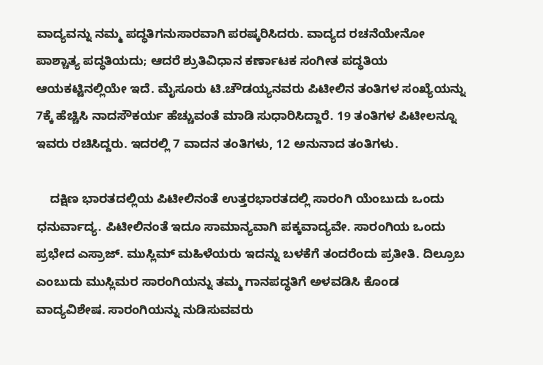ವಾದ್ಯವನ್ನು ನಮ್ಮ ಪದ್ಧತಿಗನುಸಾರವಾಗಿ ಪರಷ್ಕರಿಸಿದರು. ವಾದ್ಯದ ರಚನೆಯೇನೋ ಪಾಶ್ಚಾತ್ಯ ಪದ್ಧತಿಯದು; ಆದರೆ ಶ್ರುತಿವಿಧಾನ ಕರ್ಣಾಟಕ ಸಂಗೀತ ಪದ್ಧತಿಯ ಆಯಕಟ್ಟಿನಲ್ಲಿಯೇ ಇದೆ. ಮೈಸೂರು ಟಿ.ಚೌಡಯ್ಯನವರು ಪಿಟೀಲಿನ ತಂತಿಗಳ ಸಂಖ್ಯೆಯನ್ನು 7ಕ್ಕೆ ಹೆಚ್ಚಿಸಿ ನಾದಸೌಕರ್ಯ ಹೆಚ್ಚುವಂತೆ ಮಾಡಿ ಸುಧಾರಿಸಿದ್ದಾರೆ. 19 ತಂತಿಗಳ ಪಿಟೀಲನ್ನೂ ಇವರು ರಚಿಸಿದ್ದರು. ಇದರಲ್ಲಿ 7 ವಾದನ ತಂತಿಗಳು, 12 ಅನುನಾದ ತಂತಿಗಳು.

    ದಕ್ಷಿಣ ಭಾರತದಲ್ಲಿಯ ಪಿಟೀಲಿನಂತೆ ಉತ್ತರಭಾರತದಲ್ಲಿ ಸಾರಂಗಿ ಯೆಂಬುದು ಒಂದು ಧನುರ್ವಾದ್ಯ. ಪಿಟೀಲಿನಂತೆ ಇದೂ ಸಾಮಾನ್ಯವಾಗಿ ಪಕ್ಕವಾದ್ಯವೇ. ಸಾರಂಗಿಯ ಒಂದು ಪ್ರಭೇದ ಎಸ್ರಾಜ್. ಮುಸ್ಲಿಮ್ ಮಹಿಳೆಯರು ಇದನ್ನು ಬಳಕೆಗೆ ತಂದರೆಂದು ಪ್ರತೀತಿ. ದಿಲ್ರೂಬ ಎಂಬುದು ಮುಸ್ಲಿಮರ ಸಾರಂಗಿಯನ್ನು ತಮ್ಮ ಗಾನಪದ್ಧತಿಗೆ ಅಳವಡಿಸಿ ಕೊಂಡ ವಾದ್ಯವಿಶೇಷ. ಸಾರಂಗಿಯನ್ನು ನುಡಿಸುವವರು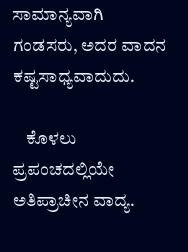ಸಾಮಾನ್ಯವಾಗಿ ಗಂಡಸರು, ಅದರ ವಾದನ ಕಷ್ಟಸಾಧ್ಯವಾದುದು.

    ಕೊಳಲು ಪ್ರಪಂಚದಲ್ಲಿಯೇ ಅತಿಪ್ರಾಚೀನ ವಾದ್ಯ.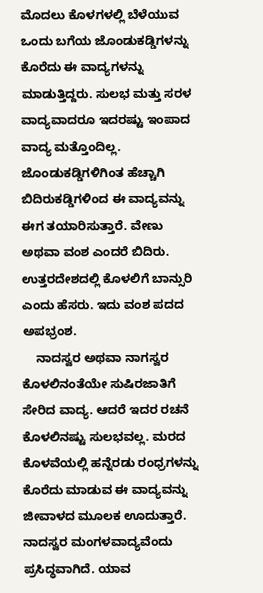ಮೊದಲು ಕೊಳಗಳಲ್ಲಿ ಬೆಳೆಯುವ ಒಂದು ಬಗೆಯ ಜೊಂಡುಕಡ್ಡಿಗಳನ್ನು ಕೊರೆದು ಈ ವಾದ್ಯಗಳನ್ನು ಮಾಡುತ್ತಿದ್ದರು. ಸುಲಭ ಮತ್ತು ಸರಳ ವಾದ್ಯವಾದರೂ ಇದರಷ್ಟು ಇಂಪಾದ ವಾದ್ಯ ಮತ್ತೊಂದಿಲ್ಲ. ಜೊಂಡುಕಡ್ಡಿಗಳಿಗಿಂತ ಹೆಚ್ಚಾಗಿ ಬಿದಿರುಕಡ್ಡಿಗಳಿಂದ ಈ ವಾದ್ಯವನ್ನು ಈಗ ತಯಾರಿಸುತ್ತಾರೆ. ವೇಣು ಅಥವಾ ವಂಶ ಎಂದರೆ ಬಿದಿರು. ಉತ್ತರದೇಶದಲ್ಲಿ ಕೊಳಲಿಗೆ ಬಾನ್ಸುರಿ ಎಂದು ಹೆಸರು. ಇದು ವಂಶ ಪದದ ಅಪಭ್ರಂಶ.
    ನಾದಸ್ವರ ಅಥವಾ ನಾಗಸ್ವರ ಕೊಳಲಿನಂತೆಯೇ ಸುಷಿರಜಾತಿಗೆ ಸೇರಿದ ವಾದ್ಯ. ಆದರೆ ಇದರ ರಚನೆ ಕೊಳಲಿನಷ್ಟು ಸುಲಭವಲ್ಲ. ಮರದ ಕೊಳವೆಯಲ್ಲಿ ಹನ್ನೆರಡು ರಂಧ್ರಗಳನ್ನು ಕೊರೆದು ಮಾಡುವ ಈ ವಾದ್ಯವನ್ನು ಜೀವಾಳದ ಮೂಲಕ ಊದುತ್ತಾರೆ. ನಾದಸ್ವರ ಮಂಗಳವಾದ್ಯವೆಂದು ಪ್ರಸಿದ್ಧವಾಗಿದೆ. ಯಾವ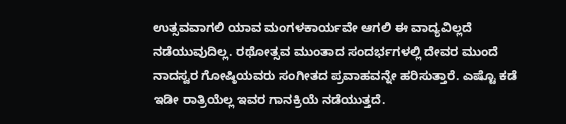ಉತ್ಸವವಾಗಲಿ ಯಾವ ಮಂಗಳಕಾರ್ಯವೇ ಆಗಲಿ ಈ ವಾದ್ಯವಿಲ್ಲದೆ ನಡೆಯುವುದಿಲ್ಲ. ರಥೋತ್ಸವ ಮುಂತಾದ ಸಂದರ್ಭಗಳಲ್ಲಿ ದೇವರ ಮುಂದೆ ನಾದಸ್ವರ ಗೋಷ್ಠಿಯವರು ಸಂಗೀತದ ಪ್ರವಾಹವನ್ನೇ ಹರಿಸುತ್ತಾರೆ. ಎಷ್ಟೊ ಕಡೆ ಇಡೀ ರಾತ್ರಿಯೆಲ್ಲ ಇವರ ಗಾನಕ್ರಿಯೆ ನಡೆಯುತ್ತದೆ.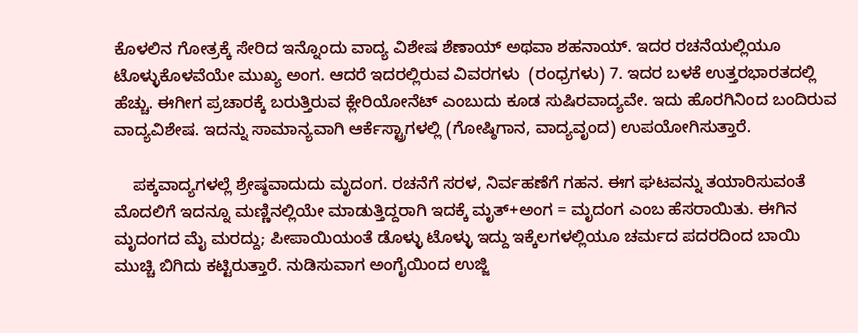ಕೊಳಲಿನ ಗೋತ್ರಕ್ಕೆ ಸೇರಿದ ಇನ್ನೊಂದು ವಾದ್ಯ ವಿಶೇಷ ಶೆಣಾಯ್ ಅಥವಾ ಶಹನಾಯ್. ಇದರ ರಚನೆಯಲ್ಲಿಯೂ ಟೊಳ್ಳುಕೊಳವೆಯೇ ಮುಖ್ಯ ಅಂಗ. ಆದರೆ ಇದರಲ್ಲಿರುವ ವಿವರಗಳು  (ರಂಧ್ರಗಳು) 7. ಇದರ ಬಳಕೆ ಉತ್ತರಭಾರತದಲ್ಲಿ ಹೆಚ್ಚು. ಈಗೀಗ ಪ್ರಚಾರಕ್ಕೆ ಬರುತ್ತಿರುವ ಕ್ಲೇರಿಯೋನೆಟ್ ಎಂಬುದು ಕೂಡ ಸುಷಿರವಾದ್ಯವೇ. ಇದು ಹೊರಗಿನಿಂದ ಬಂದಿರುವ ವಾದ್ಯವಿಶೇಷ. ಇದನ್ನು ಸಾಮಾನ್ಯವಾಗಿ ಆರ್ಕೆಸ್ಟ್ರಾಗಳಲ್ಲಿ (ಗೋಷ್ಠಿಗಾನ, ವಾದ್ಯವೃಂದ) ಉಪಯೋಗಿಸುತ್ತಾರೆ.

    ಪಕ್ಕವಾದ್ಯಗಳಲ್ಲೆ ಶ್ರೇಷ್ಠವಾದುದು ಮೃದಂಗ. ರಚನೆಗೆ ಸರಳ, ನಿರ್ವಹಣೆಗೆ ಗಹನ. ಈಗ ಘಟವನ್ನು ತಯಾರಿಸುವಂತೆ ಮೊದಲಿಗೆ ಇದನ್ನೂ ಮಣ್ಣಿನಲ್ಲಿಯೇ ಮಾಡುತ್ತಿದ್ದರಾಗಿ ಇದಕ್ಕೆ ಮೃತ್+ಅಂಗ = ಮೃದಂಗ ಎಂಬ ಹೆಸರಾಯಿತು. ಈಗಿನ ಮೃದಂಗದ ಮೈ ಮರದ್ದು; ಪೀಪಾಯಿಯಂತೆ ಡೊಳ್ಳು ಟೊಳ್ಳು ಇದ್ದು ಇಕ್ಕೆಲಗಳಲ್ಲಿಯೂ ಚರ್ಮದ ಪದರದಿಂದ ಬಾಯಿ ಮುಚ್ಚಿ ಬಿಗಿದು ಕಟ್ಟಿರುತ್ತಾರೆ. ನುಡಿಸುವಾಗ ಅಂಗೈಯಿಂದ ಉಜ್ಜಿ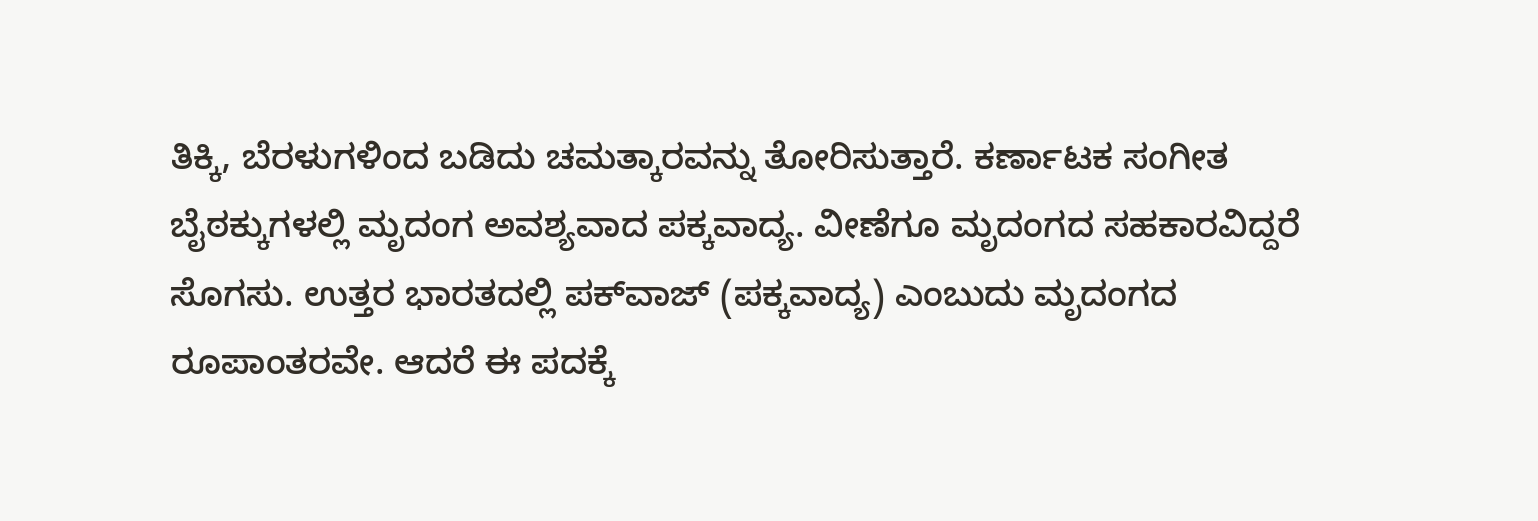ತಿಕ್ಕಿ, ಬೆರಳುಗಳಿಂದ ಬಡಿದು ಚಮತ್ಕಾರವನ್ನು ತೋರಿಸುತ್ತಾರೆ. ಕರ್ಣಾಟಕ ಸಂಗೀತ ಬೈಠಕ್ಕುಗಳಲ್ಲಿ ಮೃದಂಗ ಅವಶ್ಯವಾದ ಪಕ್ಕವಾದ್ಯ. ವೀಣೆಗೂ ಮೃದಂಗದ ಸಹಕಾರವಿದ್ದರೆ ಸೊಗಸು. ಉತ್ತರ ಭಾರತದಲ್ಲಿ ಪಕ್‍ವಾಜ್ (ಪಕ್ಕವಾದ್ಯ) ಎಂಬುದು ಮೃದಂಗದ ರೂಪಾಂತರವೇ. ಆದರೆ ಈ ಪದಕ್ಕೆ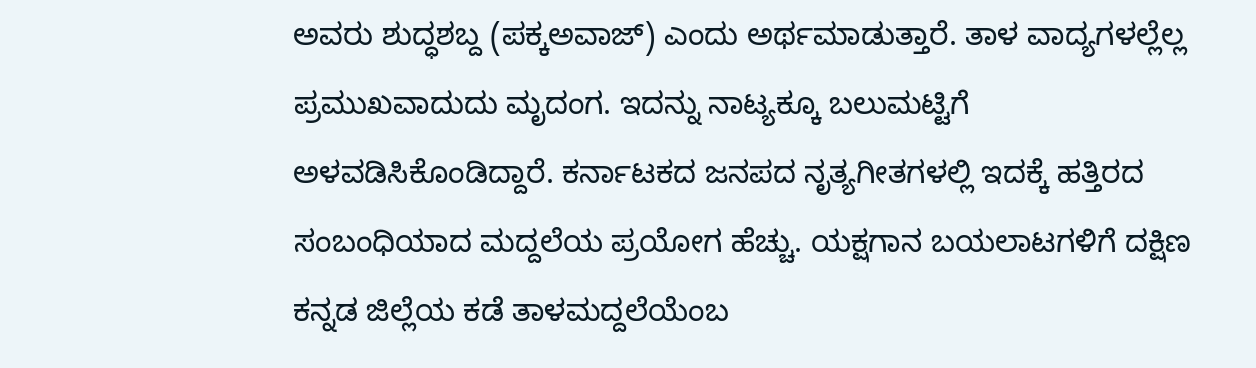ಅವರು ಶುದ್ಧಶಬ್ದ (ಪಕ್ಕಅವಾಜ್) ಎಂದು ಅರ್ಥಮಾಡುತ್ತಾರೆ. ತಾಳ ವಾದ್ಯಗಳಲ್ಲೆಲ್ಲ ಪ್ರಮುಖವಾದುದು ಮೃದಂಗ. ಇದನ್ನು ನಾಟ್ಯಕ್ಕೂ ಬಲುಮಟ್ಟಿಗೆ ಅಳವಡಿಸಿಕೊಂಡಿದ್ದಾರೆ. ಕರ್ನಾಟಕದ ಜನಪದ ನೃತ್ಯಗೀತಗಳಲ್ಲಿ ಇದಕ್ಕೆ ಹತ್ತಿರದ ಸಂಬಂಧಿಯಾದ ಮದ್ದಲೆಯ ಪ್ರಯೋಗ ಹೆಚ್ಚು. ಯಕ್ಷಗಾನ ಬಯಲಾಟಗಳಿಗೆ ದಕ್ಷಿಣ ಕನ್ನಡ ಜಿಲ್ಲೆಯ ಕಡೆ ತಾಳಮದ್ದಲೆಯೆಂಬ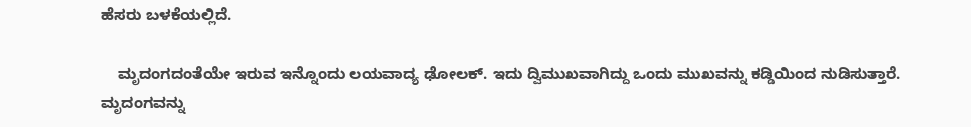ಹೆಸರು ಬಳಕೆಯಲ್ಲಿದೆ.

    ಮೃದಂಗದಂತೆಯೇ ಇರುವ ಇನ್ನೊಂದು ಲಯವಾದ್ಯ ಢೋಲಕ್. ಇದು ದ್ವಿಮುಖವಾಗಿದ್ದು ಒಂದು ಮುಖವನ್ನು ಕಡ್ಡಿಯಿಂದ ನುಡಿಸುತ್ತಾರೆ. ಮೃದಂಗವನ್ನು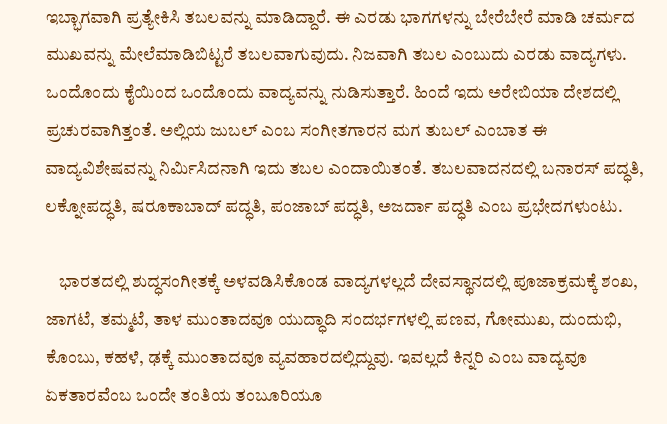ಇಬ್ಭಾಗವಾಗಿ ಪ್ರತ್ಯೇಕಿಸಿ ತಬಲವನ್ನು ಮಾಡಿದ್ದಾರೆ. ಈ ಎರಡು ಭಾಗಗಳನ್ನು ಬೇರೆಬೇರೆ ಮಾಡಿ ಚರ್ಮದ ಮುಖವನ್ನು ಮೇಲೆಮಾಡಿಬಿಟ್ಟರೆ ತಬಲವಾಗುವುದು. ನಿಜವಾಗಿ ತಬಲ ಎಂಬುದು ಎರಡು ವಾದ್ಯಗಳು. ಒಂದೊಂದು ಕೈಯಿಂದ ಒಂದೊಂದು ವಾದ್ಯವನ್ನು ನುಡಿಸುತ್ತಾರೆ. ಹಿಂದೆ ಇದು ಅರೇಬಿಯಾ ದೇಶದಲ್ಲಿ ಪ್ರಚುರವಾಗಿತ್ತಂತೆ. ಅಲ್ಲಿಯ ಜುಬಲ್ ಎಂಬ ಸಂಗೀತಗಾರನ ಮಗ ತುಬಲ್ ಎಂಬಾತ ಈ ವಾದ್ಯವಿಶೇಷವನ್ನು ನಿರ್ಮಿಸಿದನಾಗಿ ಇದು ತಬಲ ಎಂದಾಯಿತಂತೆ. ತಬಲವಾದನದಲ್ಲಿ ಬನಾರಸ್ ಪದ್ಧತಿ, ಲಕ್ನೋಪದ್ಧತಿ, ಷರೂಕಾಬಾದ್ ಪದ್ಧತಿ, ಪಂಜಾಬ್ ಪದ್ಧತಿ, ಅಜರ್ದಾ ಪದ್ಧತಿ ಎಂಬ ಪ್ರಭೇದಗಳುಂಟು.

    ಭಾರತದಲ್ಲಿ ಶುದ್ಧಸಂಗೀತಕ್ಕೆ ಅಳವಡಿಸಿಕೊಂಡ ವಾದ್ಯಗಳಲ್ಲದೆ ದೇವಸ್ಥಾನದಲ್ಲಿ ಪೂಜಾಕ್ರಮಕ್ಕೆ ಶಂಖ, ಜಾಗಟೆ, ತಮ್ಮಟೆ, ತಾಳ ಮುಂತಾದವೂ ಯುದ್ಧಾದಿ ಸಂದರ್ಭಗಳಲ್ಲಿ ಪಣವ, ಗೋಮುಖ, ದುಂದುಭಿ, ಕೊಂಬು, ಕಹಳೆ, ಢಕ್ಕೆ ಮುಂತಾದವೂ ವ್ಯವಹಾರದಲ್ಲಿದ್ದುವು. ಇವಲ್ಲದೆ ಕಿನ್ನರಿ ಎಂಬ ವಾದ್ಯವೂ ಏಕತಾರವೆಂಬ ಒಂದೇ ತಂತಿಯ ತಂಬೂರಿಯೂ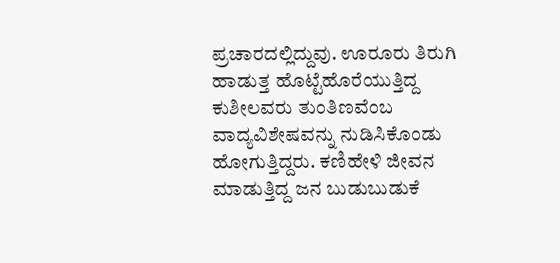ಪ್ರಚಾರದಲ್ಲಿದ್ದುವು. ಊರೂರು ತಿರುಗಿ ಹಾಡುತ್ತ ಹೊಟ್ಟೆಹೊರೆಯುತ್ತಿದ್ದ ಕುಶೀಲವರು ತುಂತಿಣವೆಂಬ ವಾದ್ಯವಿಶೇಷವನ್ನು ನುಡಿಸಿಕೊಂಡು ಹೋಗುತ್ತಿದ್ದರು. ಕಣಿಹೇಳಿ ಜೀವನ ಮಾಡುತ್ತಿದ್ದ ಜನ ಬುಡುಬುಡುಕೆ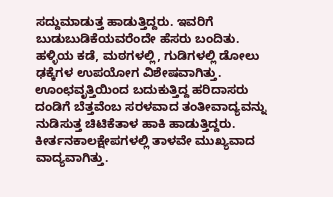ಸದ್ದುಮಾಡುತ್ತ ಹಾಡುತ್ತಿದ್ದರು. ಇವರಿಗೆ ಬುಡುಬುಡಿಕೆಯವರೆಂದೇ ಹೆಸರು ಬಂದಿತು. ಹಳ್ಳಿಯ ಕಡೆ, ಮಠಗಳಲ್ಲಿ, ಗುಡಿಗಳಲ್ಲಿ ಡೋಲು ಢಕ್ಕೆಗಳ ಉಪಯೋಗ ವಿಶೇಷವಾಗಿತ್ತು. ಊಂಛವೃತ್ತಿಯಿಂದ ಬದುಕುತ್ತಿದ್ದ ಹರಿದಾಸರು ದಂಡಿಗೆ ಬೆತ್ತವೆಂಬ ಸರಳವಾದ ತಂತೀವಾದ್ಯವನ್ನು ನುಡಿಸುತ್ತ ಚಿಟಿಕೆತಾಳ ಹಾಕಿ ಹಾಡುತ್ತಿದ್ದರು. ಕೀರ್ತನಕಾಲಕ್ಷೇಪಗಳಲ್ಲಿ ತಾಳವೇ ಮುಖ್ಯವಾದ ವಾದ್ಯವಾಗಿತ್ತು.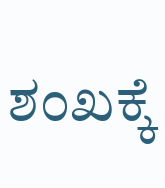ಶಂಖಕ್ಕೆ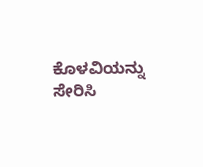ಕೊಳವಿಯನ್ನು ಸೇರಿಸಿ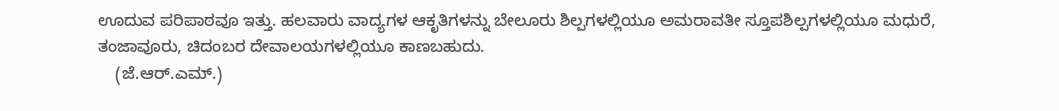ಊದುವ ಪರಿಪಾಠವೂ ಇತ್ತು. ಹಲವಾರು ವಾದ್ಯಗಳ ಆಕೃತಿಗಳನ್ನು ಬೇಲೂರು ಶಿಲ್ಪಗಳಲ್ಲಿಯೂ ಅಮರಾವತೀ ಸ್ತೂಪಶಿಲ್ಪಗಳಲ್ಲಿಯೂ ಮಧುರೆ, ತಂಜಾವೂರು, ಚಿದಂಬರ ದೇವಾಲಯಗಳಲ್ಲಿಯೂ ಕಾಣಬಹುದು.
    (ಜೆ.ಆರ್.ಎಮ್.)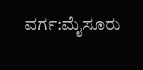ವರ್ಗ:ಮೈಸೂರು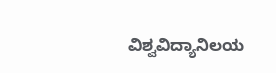ವಿಶ್ವವಿದ್ಯಾನಿಲಯ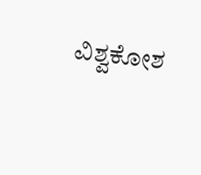ವಿಶ್ವಕೋಶ